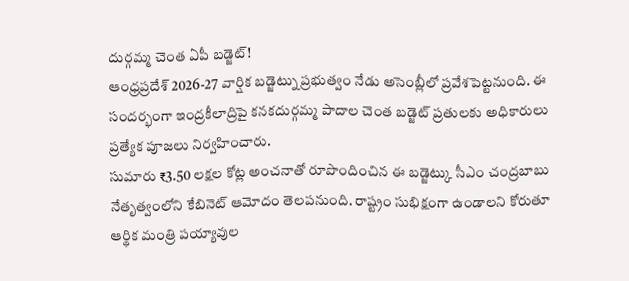దుర్గమ్మ చెంత ఏపీ బడ్జెట్!
ఆంధ్రప్రదేశ్ 2026-27 వార్షిక బడ్జెట్ను ప్రభుత్వం నేడు అసెంబ్లీలో ప్రవేశపెట్టనుంది. ఈ సందర్భంగా ఇంద్రకీలాద్రిపై కనకదుర్గమ్మ పాదాల చెంత బడ్జెట్ ప్రతులకు అధికారులు ప్రత్యేక పూజలు నిర్వహించారు.
సుమారు ₹3.50 లక్షల కోట్ల అంచనాతో రూపొందించిన ఈ బడ్జెట్కు సీఎం చంద్రబాబు నేతృత్వంలోని కేబినెట్ ఆమోదం తెలపనుంది. రాష్ట్రం సుభిక్షంగా ఉండాలని కోరుతూ ఆర్థిక మంత్రి పయ్యావుల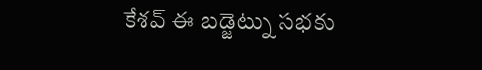కేశవ్ ఈ బడ్జెట్ను సభకు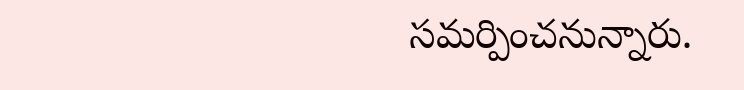సమర్పించనున్నారు.